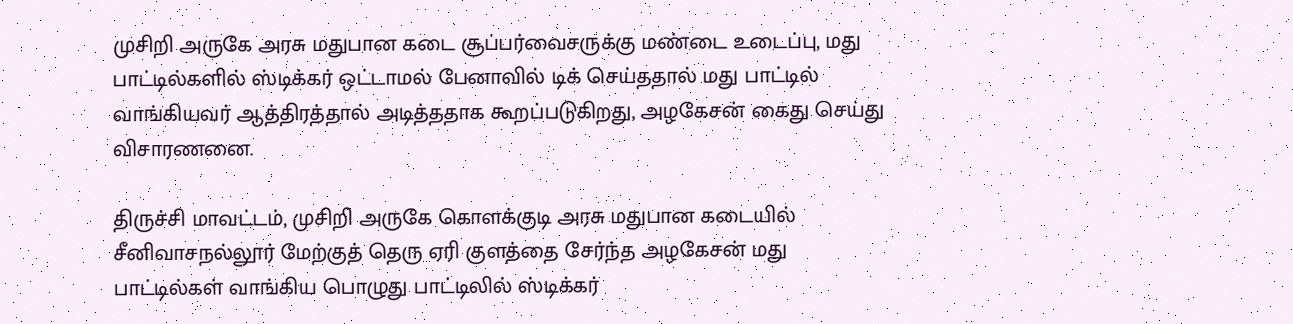முசிறி அருகே அரசு மதுபான கடை சூப்பர்வைசருக்கு மண்டை உடைப்பு, மது பாட்டில்களில் ஸ்டிக்கர் ஒட்டாமல் பேனாவில் டிக் செய்ததால் மது பாட்டில் வாங்கியவர் ஆத்திரத்தால் அடித்ததாக கூறப்படுகிறது, அழகேசன் கைது செய்து விசாரணனை.

திருச்சி மாவட்டம், முசிறி அருகே கொளக்குடி அரசு மதுபான கடையில் சீனிவாசநல்லூர் மேற்குத் தெரு ஏரி குளத்தை சேர்ந்த அழகேசன் மது பாட்டில்கள் வாங்கிய பொழுது பாட்டிலில் ஸ்டிக்கர்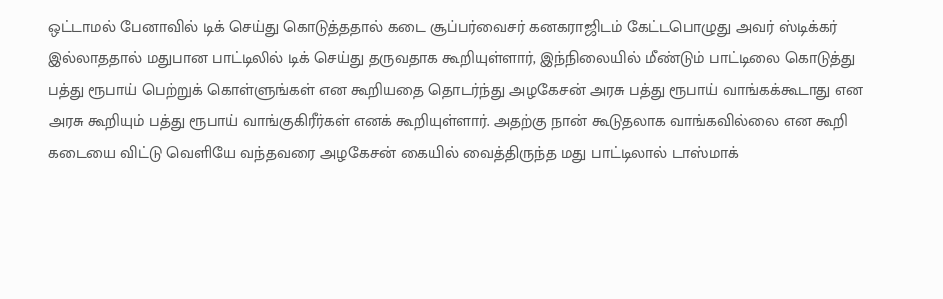ஒட்டாமல் பேனாவில் டிக் செய்து கொடுத்ததால் கடை சூப்பர்வைசர் கனகராஜிடம் கேட்டபொழுது அவர் ஸ்டிக்கர் இல்லாததால் மதுபான பாட்டிலில் டிக் செய்து தருவதாக கூறியுள்ளார், இந்நிலையில் மீண்டும் பாட்டிலை கொடுத்து பத்து ரூபாய் பெற்றுக் கொள்ளுங்கள் என கூறியதை தொடர்ந்து அழகேசன் அரசு பத்து ரூபாய் வாங்கக்கூடாது என அரசு கூறியும் பத்து ரூபாய் வாங்குகிரீர்கள் எனக் கூறியுள்ளார். அதற்கு நான் கூடுதலாக வாங்கவில்லை என கூறி கடையை விட்டு வெளியே வந்தவரை அழகேசன் கையில் வைத்திருந்த மது பாட்டிலால் டாஸ்மாக்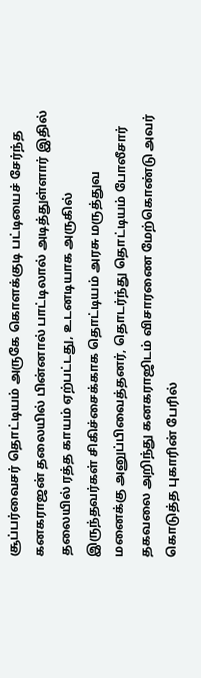சூப்பர்வைசர் தொட்டியம் அருகே கொளக்குடி பட்டியைச் சேர்ந்த கனகராஜன் தலையில் பின்னால் பாட்டிலால் அடித்துள்ளார் இதில் தலையில் ரத்த காயம் ஏற்பட்டது, உடனடியாக அருகில் இருந்தவர்கள் சிகிச்சைக்காக தொட்டியம் அரசு மருத்துவ மனைக்கு அனுப்பிவைத்தனர், தொடர்ந்து தொட்டியம் போலீசார் தகவலை அறிந்து கனகராஜிடம் விசாரணை மேற்கொண்டு அவர் கொடுத்த புகாரின் பேரில்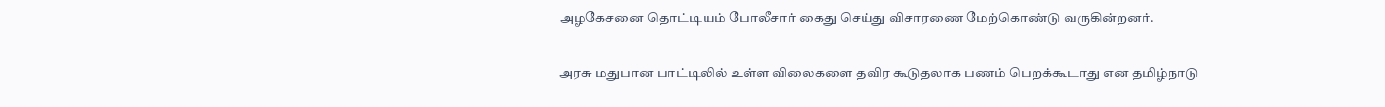அழகேசனை தொட்டியம் போலீசார் கைது செய்து விசாரணை மேற்கொண்டு வருகின்றனர்.

அரசு மதுபான பாட்டிலில் உள்ள விலைகளை தவிர கூடுதலாக பணம் பெறக்கூடாது என தமிழ்நாடு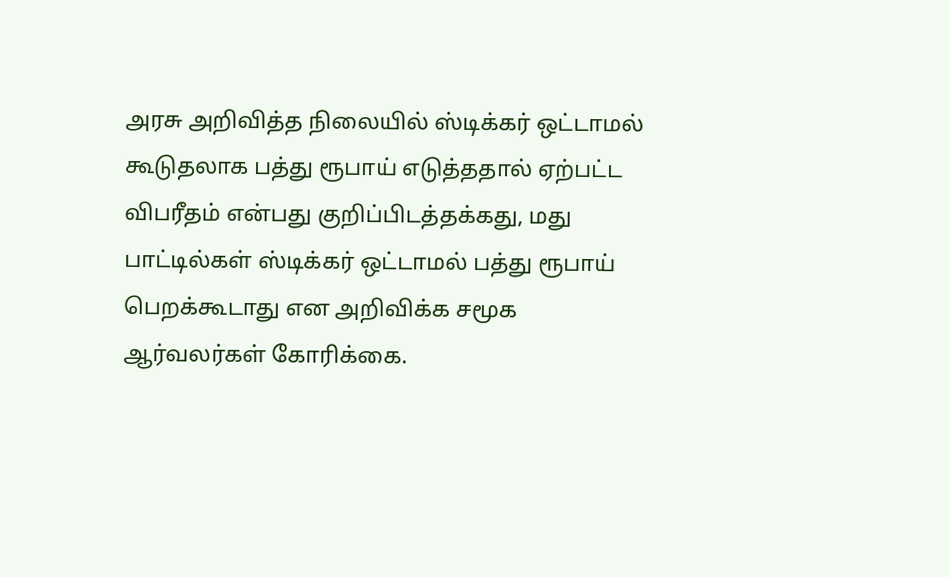அரசு அறிவித்த நிலையில் ஸ்டிக்கர் ஒட்டாமல் கூடுதலாக பத்து ரூபாய் எடுத்ததால் ஏற்பட்ட விபரீதம் என்பது குறிப்பிடத்தக்கது, மது பாட்டில்கள் ஸ்டிக்கர் ஒட்டாமல் பத்து ரூபாய் பெறக்கூடாது என அறிவிக்க சமூக ஆர்வலர்கள் கோரிக்கை.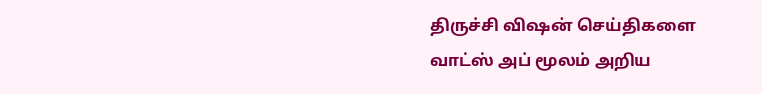திருச்சி விஷன் செய்திகளை வாட்ஸ் அப் மூலம் அறிய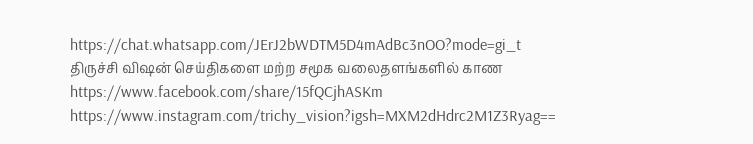https://chat.whatsapp.com/JErJ2bWDTM5D4mAdBc3nOO?mode=gi_t
திருச்சி விஷன் செய்திகளை மற்ற சமூக வலைதளங்களில் காண
https://www.facebook.com/share/15fQCjhASKm
https://www.instagram.com/trichy_vision?igsh=MXM2dHdrc2M1Z3Ryag==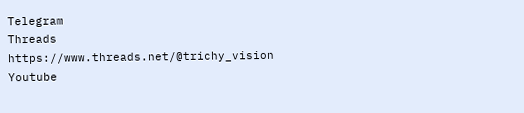Telegram
Threads
https://www.threads.net/@trichy_vision
Youtube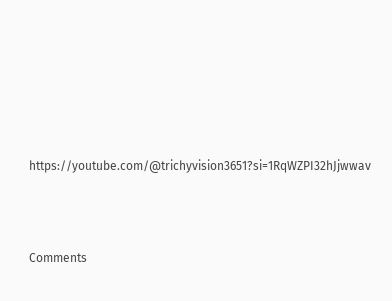https://youtube.com/@trichyvision3651?si=1RqWZPI32hJjwwav



Comments